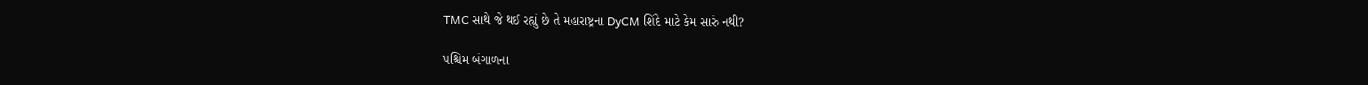TMC સાથે જે થઈ રહ્યું છે તે મહારાષ્ટ્રના DyCM શિંદે માટે કેમ સારું નથી?

પશ્ચિમ બંગાળના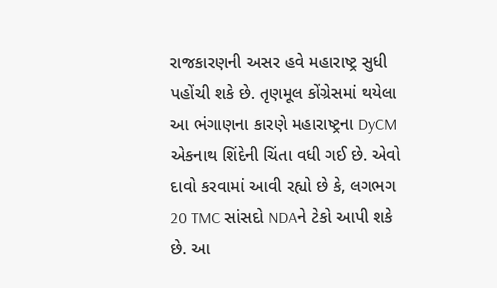રાજકારણની અસર હવે મહારાષ્ટ્ર સુધી પહોંચી શકે છે. તૃણમૂલ કોંગ્રેસમાં થયેલા આ ભંગાણના કારણે મહારાષ્ટ્રના DyCM એકનાથ શિંદેની ચિંતા વધી ગઈ છે. એવો દાવો કરવામાં આવી રહ્યો છે કે, લગભગ 20 TMC સાંસદો NDAને ટેકો આપી શકે છે. આ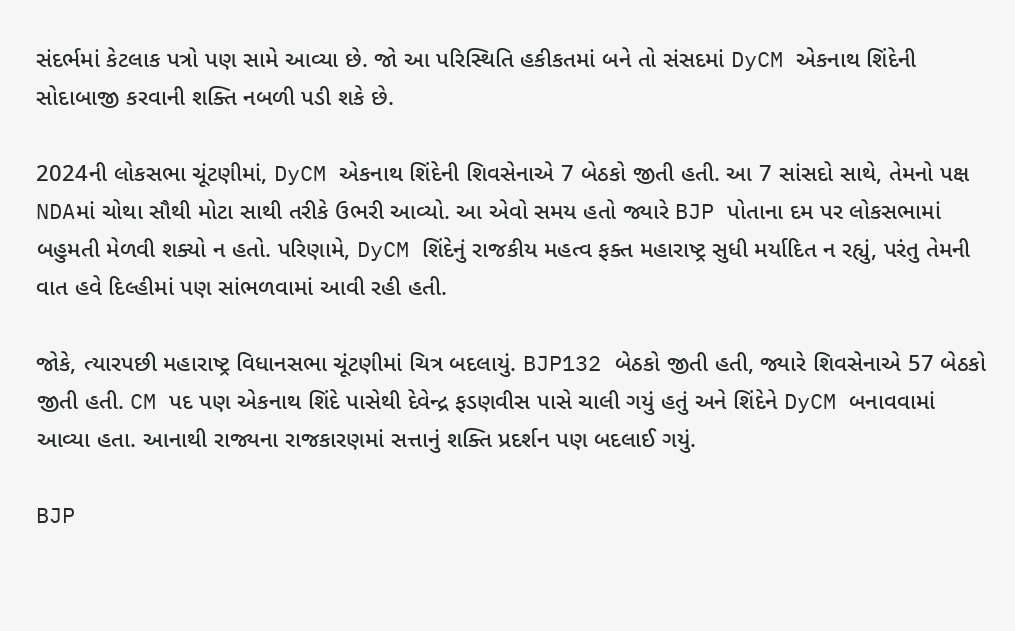સંદર્ભમાં કેટલાક પત્રો પણ સામે આવ્યા છે. જો આ પરિસ્થિતિ હકીકતમાં બને તો સંસદમાં DyCM એકનાથ શિંદેની સોદાબાજી કરવાની શક્તિ નબળી પડી શકે છે.

2024ની લોકસભા ચૂંટણીમાં, DyCM એકનાથ શિંદેની શિવસેનાએ 7 બેઠકો જીતી હતી. આ 7 સાંસદો સાથે, તેમનો પક્ષ NDAમાં ચોથા સૌથી મોટા સાથી તરીકે ઉભરી આવ્યો. આ એવો સમય હતો જ્યારે BJP પોતાના દમ પર લોકસભામાં બહુમતી મેળવી શક્યો ન હતો. પરિણામે, DyCM શિંદેનું રાજકીય મહત્વ ફક્ત મહારાષ્ટ્ર સુધી મર્યાદિત ન રહ્યું, પરંતુ તેમની વાત હવે દિલ્હીમાં પણ સાંભળવામાં આવી રહી હતી.

જોકે, ત્યારપછી મહારાષ્ટ્ર વિધાનસભા ચૂંટણીમાં ચિત્ર બદલાયું. BJP132 બેઠકો જીતી હતી, જ્યારે શિવસેનાએ 57 બેઠકો જીતી હતી. CM પદ પણ એકનાથ શિંદે પાસેથી દેવેન્દ્ર ફડણવીસ પાસે ચાલી ગયું હતું અને શિંદેને DyCM બનાવવામાં આવ્યા હતા. આનાથી રાજ્યના રાજકારણમાં સત્તાનું શક્તિ પ્રદર્શન પણ બદલાઈ ગયું.

BJP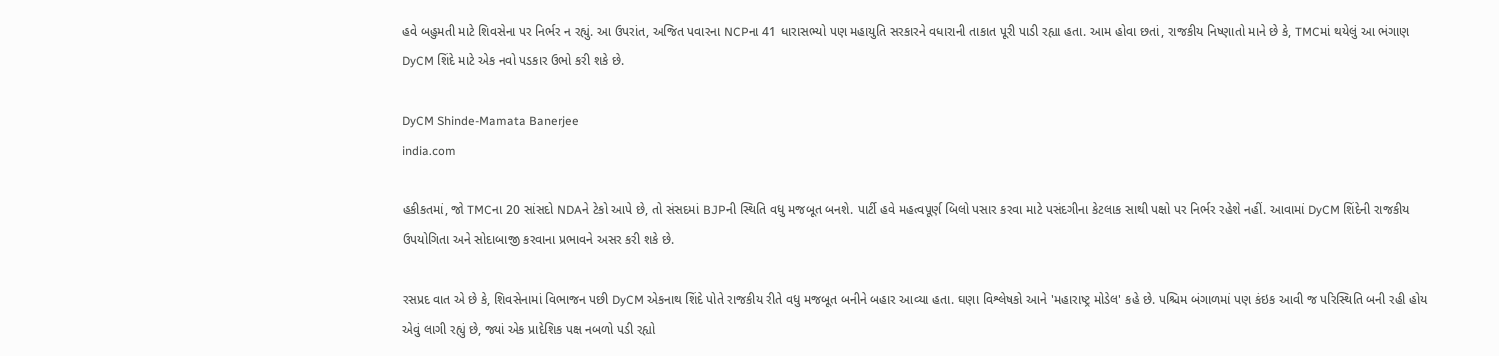હવે બહુમતી માટે શિવસેના પર નિર્ભર ન રહ્યું. આ ઉપરાંત, અજિત પવારના NCPના 41 ધારાસભ્યો પણ મહાયુતિ સરકારને વધારાની તાકાત પૂરી પાડી રહ્યા હતા. આમ હોવા છતાં, રાજકીય નિષ્ણાતો માને છે કે, TMCમાં થયેલું આ ભંગાણ DyCM શિંદે માટે એક નવો પડકાર ઉભો કરી શકે છે.

DyCM Shinde-Mamata Banerjee
india.com

હકીકતમાં, જો TMCના 20 સાંસદો NDAને ટેકો આપે છે, તો સંસદમાં BJPની સ્થિતિ વધુ મજબૂત બનશે. પાર્ટી હવે મહત્વપૂર્ણ બિલો પસાર કરવા માટે પસંદગીના કેટલાક સાથી પક્ષો પર નિર્ભર રહેશે નહીં. આવામાં DyCM શિંદેની રાજકીય ઉપયોગિતા અને સોદાબાજી કરવાના પ્રભાવને અસર કરી શકે છે.

રસપ્રદ વાત એ છે કે, શિવસેનામાં વિભાજન પછી DyCM એકનાથ શિંદે પોતે રાજકીય રીતે વધુ મજબૂત બનીને બહાર આવ્યા હતા. ઘણા વિશ્લેષકો આને 'મહારાષ્ટ્ર મોડેલ' કહે છે. પશ્ચિમ બંગાળમાં પણ કંઇક આવી જ પરિસ્થિતિ બની રહી હોય એવું લાગી રહ્યું છે, જ્યાં એક પ્રાદેશિક પક્ષ નબળો પડી રહ્યો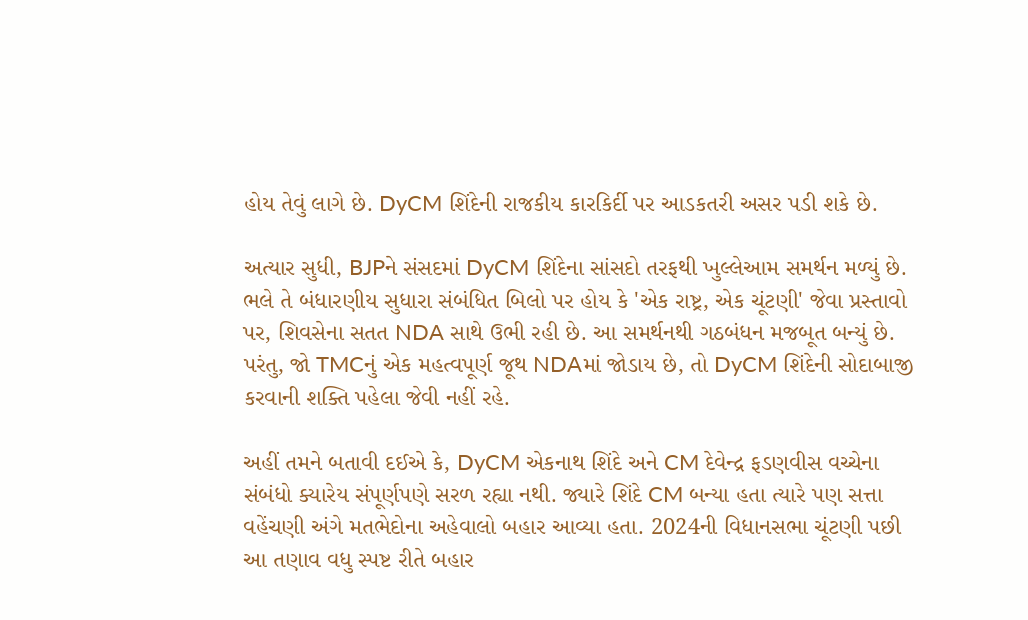હોય તેવું લાગે છે. DyCM શિંદેની રાજકીય કારકિર્દી પર આડકતરી અસર પડી શકે છે.

અત્યાર સુધી, BJPને સંસદમાં DyCM શિંદેના સાંસદો તરફથી ખુલ્લેઆમ સમર્થન મળ્યું છે. ભલે તે બંધારણીય સુધારા સંબંધિત બિલો પર હોય કે 'એક રાષ્ટ્ર, એક ચૂંટણી' જેવા પ્રસ્તાવો પર, શિવસેના સતત NDA સાથે ઉભી રહી છે. આ સમર્થનથી ગઠબંધન મજબૂત બન્યું છે. પરંતુ, જો TMCનું એક મહત્વપૂર્ણ જૂથ NDAમાં જોડાય છે, તો DyCM શિંદેની સોદાબાજી કરવાની શક્તિ પહેલા જેવી નહીં રહે.

અહીં તમને બતાવી દઈએ કે, DyCM એકનાથ શિંદે અને CM દેવેન્દ્ર ફડણવીસ વચ્ચેના સંબંધો ક્યારેય સંપૂર્ણપણે સરળ રહ્યા નથી. જ્યારે શિંદે CM બન્યા હતા ત્યારે પણ સત્તા વહેંચણી અંગે મતભેદોના અહેવાલો બહાર આવ્યા હતા. 2024ની વિધાનસભા ચૂંટણી પછી આ તણાવ વધુ સ્પષ્ટ રીતે બહાર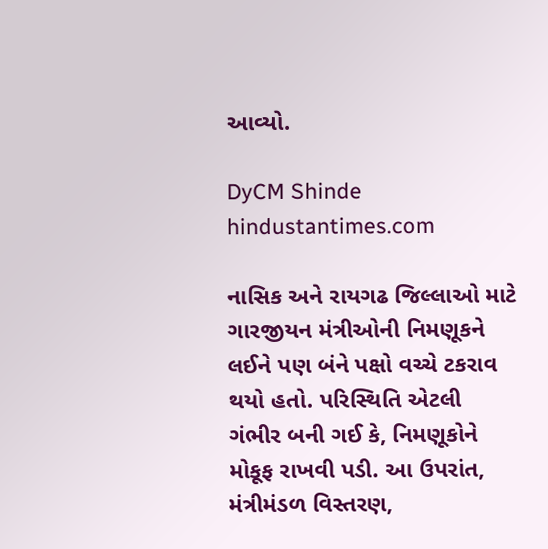આવ્યો.

DyCM Shinde
hindustantimes.com

નાસિક અને રાયગઢ જિલ્લાઓ માટે ગારજીયન મંત્રીઓની નિમણૂકને લઈને પણ બંને પક્ષો વચ્ચે ટકરાવ થયો હતો. પરિસ્થિતિ એટલી ગંભીર બની ગઈ કે, નિમણૂકોને મોકૂફ રાખવી પડી. આ ઉપરાંત, મંત્રીમંડળ વિસ્તરણ,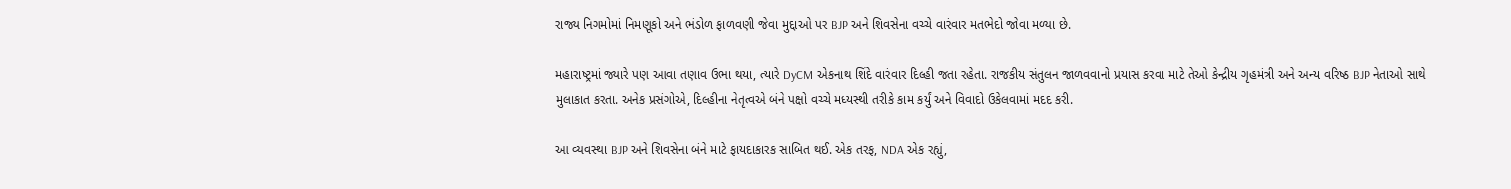રાજ્ય નિગમોમાં નિમણૂકો અને ભંડોળ ફાળવણી જેવા મુદ્દાઓ પર BJP અને શિવસેના વચ્ચે વારંવાર મતભેદો જોવા મળ્યા છે.

મહારાષ્ટ્રમાં જ્યારે પણ આવા તણાવ ઉભા થયા, ત્યારે DyCM એકનાથ શિંદે વારંવાર દિલ્હી જતા રહેતા. રાજકીય સંતુલન જાળવવાનો પ્રયાસ કરવા માટે તેઓ કેન્દ્રીય ગૃહમંત્રી અને અન્ય વરિષ્ઠ BJP નેતાઓ સાથે મુલાકાત કરતા. અનેક પ્રસંગોએ, દિલ્હીના નેતૃત્વએ બંને પક્ષો વચ્ચે મધ્યસ્થી તરીકે કામ કર્યું અને વિવાદો ઉકેલવામાં મદદ કરી.

આ વ્યવસ્થા BJP અને શિવસેના બંને માટે ફાયદાકારક સાબિત થઈ. એક તરફ, NDA એક રહ્યું,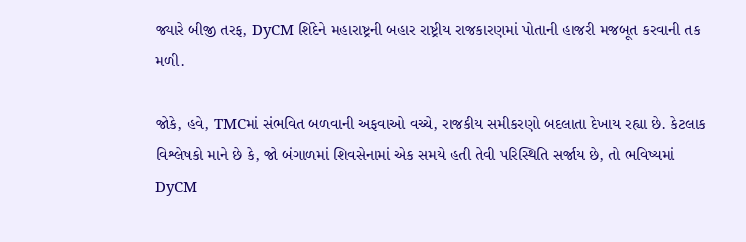જ્યારે બીજી તરફ, DyCM શિંદેને મહારાષ્ટ્રની બહાર રાષ્ટ્રીય રાજકારણમાં પોતાની હાજરી મજબૂત કરવાની તક મળી.

જોકે, હવે, TMCમાં સંભવિત બળવાની અફવાઓ વચ્ચે, રાજકીય સમીકરણો બદલાતા દેખાય રહ્યા છે. કેટલાક વિશ્લેષકો માને છે કે, જો બંગાળમાં શિવસેનામાં એક સમયે હતી તેવી પરિસ્થિતિ સર્જાય છે, તો ભવિષ્યમાં DyCM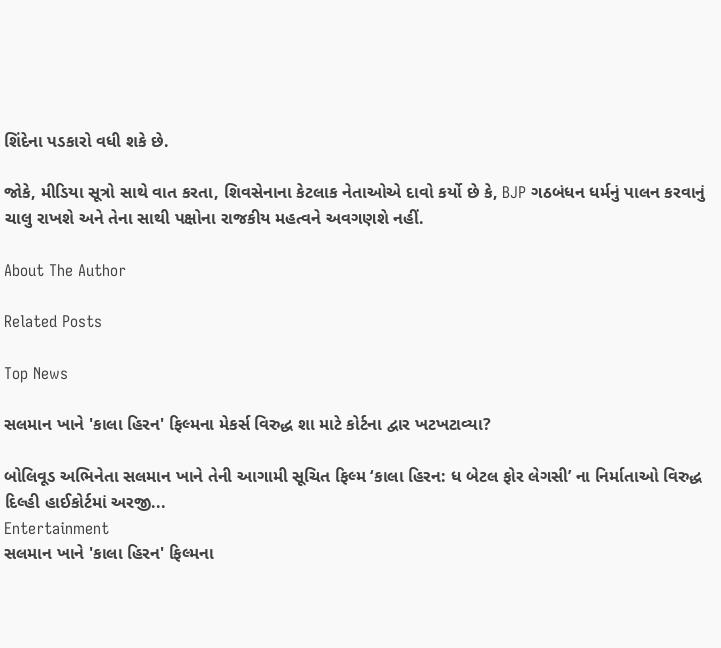શિંદેના પડકારો વધી શકે છે.

જોકે, મીડિયા સૂત્રો સાથે વાત કરતા, શિવસેનાના કેટલાક નેતાઓએ દાવો કર્યો છે કે, BJP ગઠબંધન ધર્મનું પાલન કરવાનું ચાલુ રાખશે અને તેના સાથી પક્ષોના રાજકીય મહત્વને અવગણશે નહીં.

About The Author

Related Posts

Top News

સલમાન ખાને 'કાલા હિરન' ફિલ્મના મેકર્સ વિરુદ્ધ શા માટે કોર્ટના દ્વાર ખટખટાવ્યા?

બોલિવૂડ અભિનેતા સલમાન ખાને તેની આગામી સૂચિત ફિલ્મ ‘કાલા હિરન: ધ બેટલ ફોર લેગસી’ ના નિર્માતાઓ વિરુદ્ધ દિલ્હી હાઈકોર્ટમાં અરજી...
Entertainment
સલમાન ખાને 'કાલા હિરન' ફિલ્મના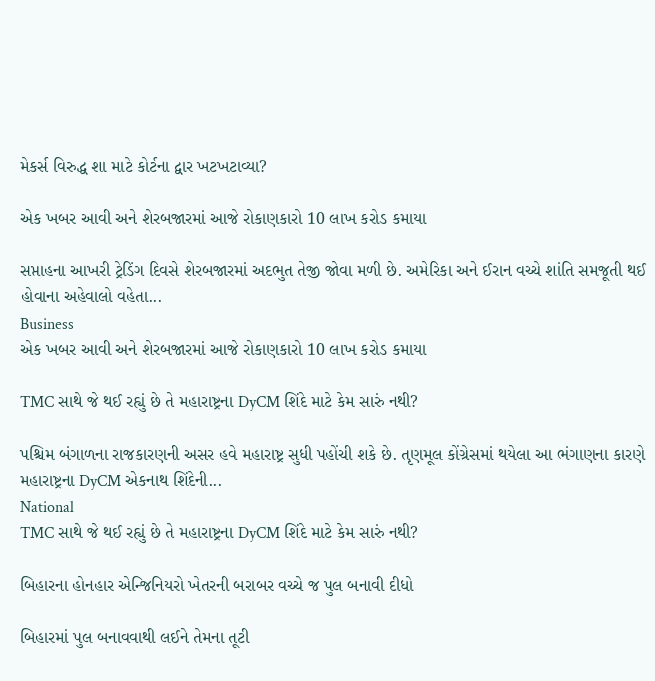મેકર્સ વિરુદ્ધ શા માટે કોર્ટના દ્વાર ખટખટાવ્યા?

એક ખબર આવી અને શેરબજારમાં આજે રોકાણકારો 10 લાખ કરોડ કમાયા

સપ્તાહના આખરી ટ્રેડિંગ દિવસે શેરબજારમાં અદભુત તેજી જોવા મળી છે. અમેરિકા અને ઈરાન વચ્ચે શાંતિ સમજૂતી થઈ હોવાના અહેવાલો વહેતા...
Business
એક ખબર આવી અને શેરબજારમાં આજે રોકાણકારો 10 લાખ કરોડ કમાયા

TMC સાથે જે થઈ રહ્યું છે તે મહારાષ્ટ્રના DyCM શિંદે માટે કેમ સારું નથી?

પશ્ચિમ બંગાળના રાજકારણની અસર હવે મહારાષ્ટ્ર સુધી પહોંચી શકે છે. તૃણમૂલ કોંગ્રેસમાં થયેલા આ ભંગાણના કારણે મહારાષ્ટ્રના DyCM એકનાથ શિંદેની...
National
TMC સાથે જે થઈ રહ્યું છે તે મહારાષ્ટ્રના DyCM શિંદે માટે કેમ સારું નથી?

બિહારના હોનહાર એન્જિનિયરો ખેતરની બરાબર વચ્ચે જ પુલ બનાવી દીધો

બિહારમાં પુલ બનાવવાથી લઈને તેમના તૂટી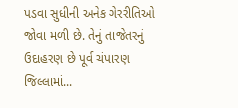પડવા સુધીની અનેક ગેરરીતિઓ જોવા મળી છે. તેનું તાજેતરનું ઉદાહરણ છે પૂર્વ ચંપારણ જિલ્લામાં...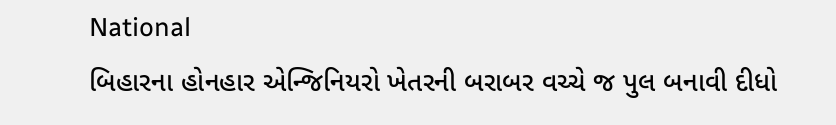National
બિહારના હોનહાર એન્જિનિયરો ખેતરની બરાબર વચ્ચે જ પુલ બનાવી દીધો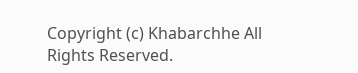Copyright (c) Khabarchhe All Rights Reserved.